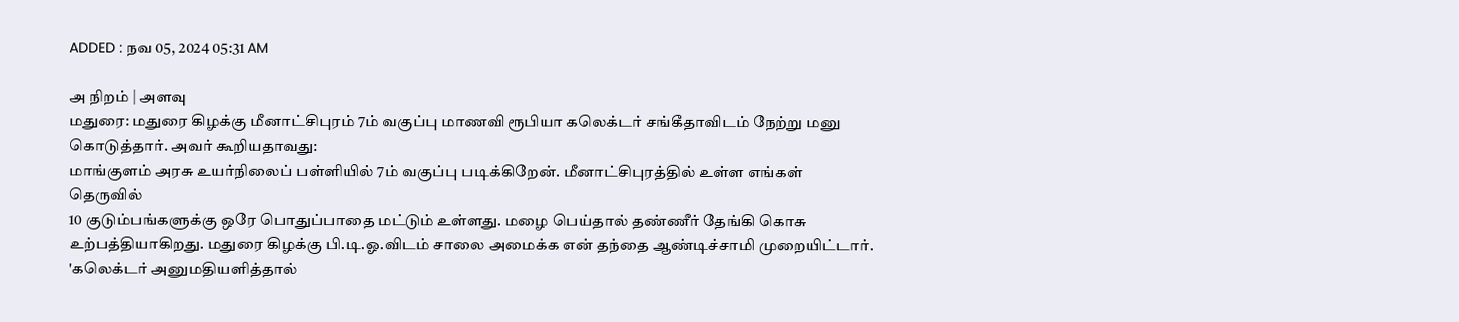ADDED : நவ 05, 2024 05:31 AM

அ நிறம் | அளவு
மதுரை: மதுரை கிழக்கு மீனாட்சிபுரம் 7ம் வகுப்பு மாணவி ரூபியா கலெக்டர் சங்கீதாவிடம் நேற்று மனு கொடுத்தார். அவர் கூறியதாவது:
மாங்குளம் அரசு உயர்நிலைப் பள்ளியில் 7ம் வகுப்பு படிக்கிறேன். மீனாட்சிபுரத்தில் உள்ள எங்கள் தெருவில்
10 குடும்பங்களுக்கு ஒரே பொதுப்பாதை மட்டும் உள்ளது. மழை பெய்தால் தண்ணீர் தேங்கி கொசு உற்பத்தியாகிறது. மதுரை கிழக்கு பி.டி.ஓ.விடம் சாலை அமைக்க என் தந்தை ஆண்டிச்சாமி முறையிட்டார். 'கலெக்டர் அனுமதியளித்தால்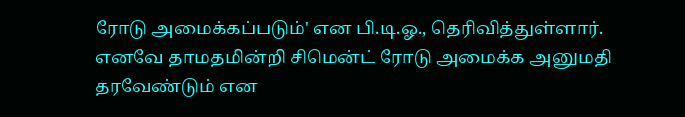ரோடு அமைக்கப்படும்' என பி.டி.ஓ., தெரிவித்துள்ளார்.
எனவே தாமதமின்றி சிமென்ட் ரோடு அமைக்க அனுமதி தரவேண்டும் என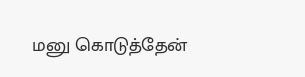மனு கொடுத்தேன்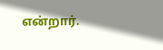என்றார்.